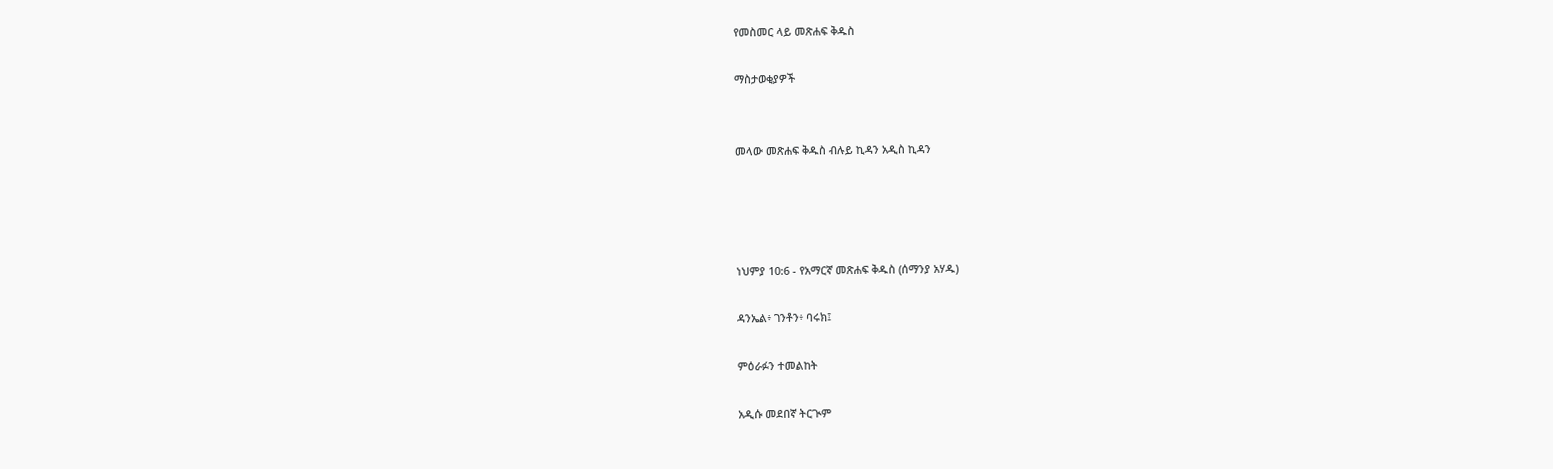የመስመር ላይ መጽሐፍ ቅዱስ

ማስታወቂያዎች


መላው መጽሐፍ ቅዱስ ብሉይ ኪዳን አዲስ ኪዳን




ነህምያ 10:6 - የአማርኛ መጽሐፍ ቅዱስ (ሰማንያ አሃዱ)

ዳንኤል፥ ገንቶን፥ ባሩክ፤

ምዕራፉን ተመልከት

አዲሱ መደበኛ ትርጒም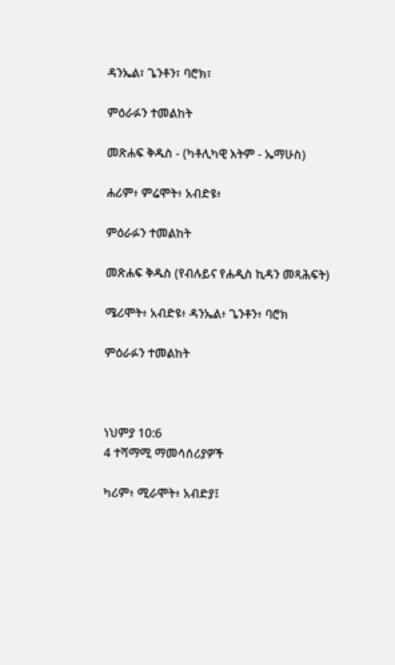ዳንኤል፣ ጌንቶን፣ ባሮክ፣

ምዕራፉን ተመልከት

መጽሐፍ ቅዱስ - (ካቶሊካዊ እትም - ኤማሁስ)

ሐሪም፥ ምሬሞት፥ አብድዩ፥

ምዕራፉን ተመልከት

መጽሐፍ ቅዱስ (የብሉይና የሐዲስ ኪዳን መጻሕፍት)

ሜሪሞት፥ አብድዩ፥ ዳንኤል፥ ጌንቶን፥ ባሮክ

ምዕራፉን ተመልከት



ነህምያ 10:6
4 ተሻማሚ ማመሳሰሪያዎች

ካሪም፥ ሚራሞት፥ አብድያ፤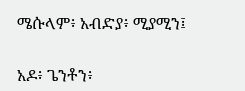ሜሱላም፥ አብድያ፥ ሚያሚን፤


አዶ፥ ጌንቶን፥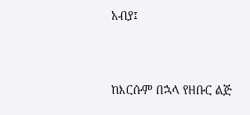አብያ፤


ከእርሱም በኋላ የዘቡር ልጅ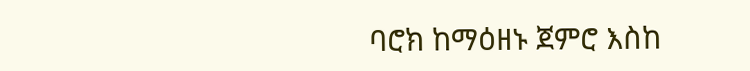ባሮክ ከማዕዘኑ ጀምሮ እስከ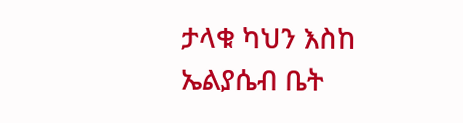ታላቁ ካህን እስከ ኤልያሴብ ቤት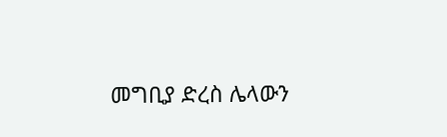መግቢያ ድረስ ሌላውን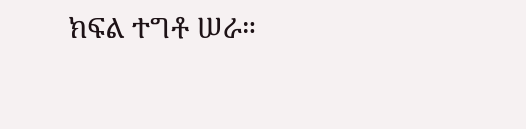ክፍል ተግቶ ሠራ።